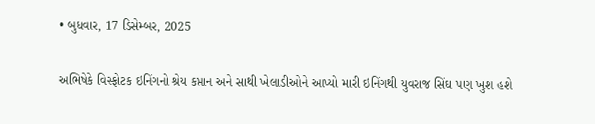• બુધવાર, 17 ડિસેમ્બર, 2025

અભિષેકે વિસ્ફોટક ઇનિંગનો શ્રેય કપ્તાન અને સાથી ખેલાડીઓને આપ્યો મારી ઇનિંગથી યુવરાજ સિંઘ પણ ખુશ હશે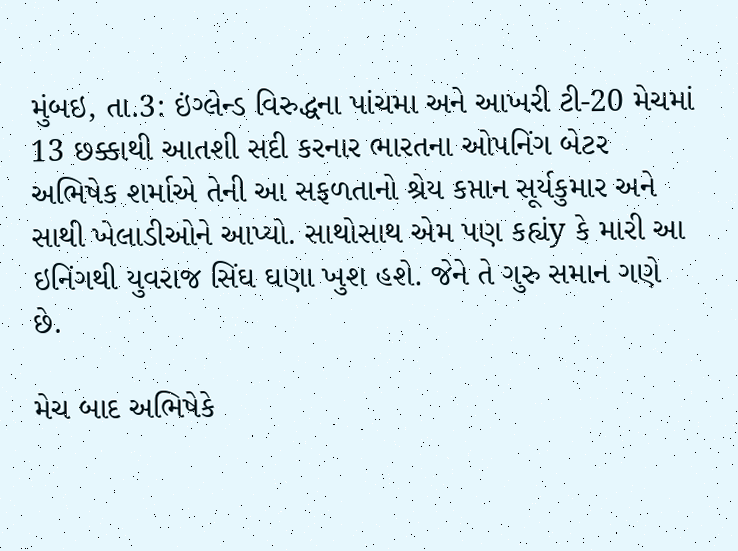મુંબઇ, તા.3: ઇંગ્લેન્ડ વિરુદ્ધના પાંચમા અને આખરી ટી-20 મેચમાં 13 છક્કાથી આતશી સદી કરનાર ભારતના ઓપનિંગ બેટર અભિષેક શર્માએ તેની આ સફળતાનો શ્રેય કપ્તાન સૂર્યકુમાર અને સાથી ખેલાડીઓને આપ્યો. સાથોસાથ એમ પણ કહ્યંy કે મારી આ ઇનિંગથી યુવરાજ સિંઘ ઘણા ખુશ હશે. જેને તે ગુરુ સમાન ગણે છે.

મેચ બાદ અભિષેકે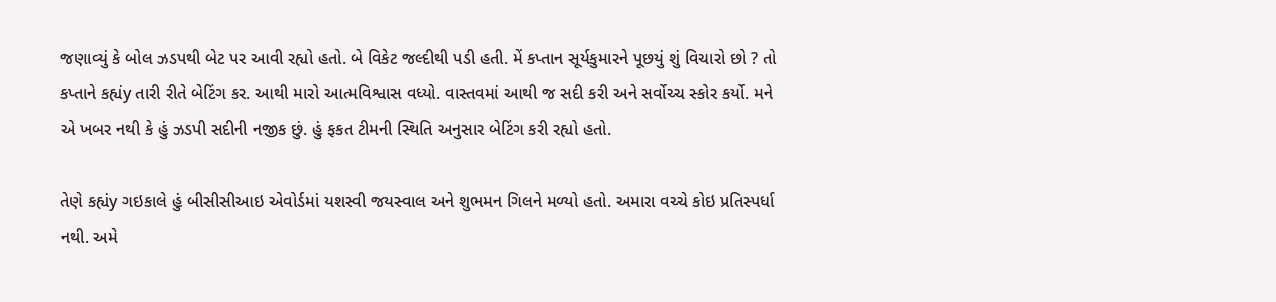જણાવ્યું કે બોલ ઝડપથી બેટ પર આવી રહ્યો હતો. બે વિકેટ જલ્દીથી પડી હતી. મેં કપ્તાન સૂર્યકુમારને પૂછયું શું વિચારો છો ? તો કપ્તાને કહ્યંy તારી રીતે બેટિંગ કર. આથી મારો આત્મવિશ્વાસ વધ્યો. વાસ્તવમાં આથી જ સદી કરી અને સર્વોચ્ચ સ્કોર કર્યો. મને એ ખબર નથી કે હું ઝડપી સદીની નજીક છું. હું ફકત ટીમની સ્થિતિ અનુસાર બેટિંગ કરી રહ્યો હતો.

તેણે કહ્યંy ગઇકાલે હું બીસીસીઆઇ એવોર્ડમાં યશસ્વી જયસ્વાલ અને શુભમન ગિલને મળ્યો હતો. અમારા વચ્ચે કોઇ પ્રતિસ્પર્ધા નથી. અમે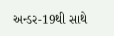અન્ડર-19થી સાથે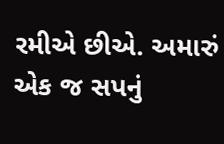રમીએ છીએ. અમારું એક જ સપનું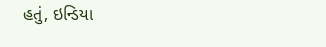હતું, ઇન્ડિયા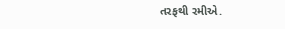તરફથી રમીએ.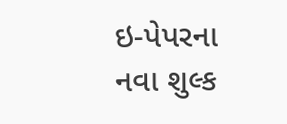ઇ-પેપરના નવા શુલ્ક